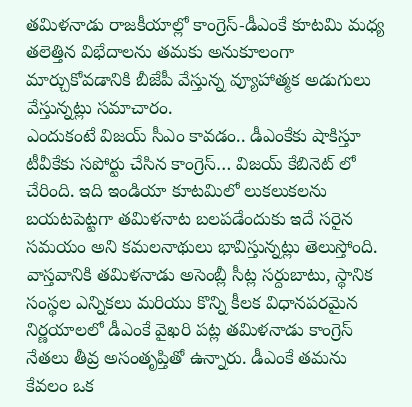తమిళనాడు రాజకీయాల్లో కాంగ్రెస్-డీఎంకే కూటమి మధ్య తలెత్తిన విభేదాలను తమకు అనుకూలంగా మార్చుకోవడానికి బీజేపీ వేస్తున్న వ్యూహాత్మక అడుగులు వేస్తున్నట్లు సమాచారం.
ఎందుకంటే విజయ్ సీఎం కావడం.. డీఎంకేకు షాకిస్తూ టీవీకేకు సపోర్టు చేసిన కాంగ్రెస్… విజయ్ కేబినెట్ లో చేరింది. ఇది ఇండియా కూటమిలో లుకలుకలను బయటపెట్టగా తమిళనాట బలపడేందుకు ఇదే సరైన సమయం అని కమలనాథులు భావిస్తున్నట్లు తెలుస్తోంది.
వాస్తవానికి తమిళనాడు అసెంబ్లీ సీట్ల సర్దుబాటు, స్థానిక సంస్థల ఎన్నికలు మరియు కొన్ని కీలక విధానపరమైన నిర్ణయాలలో డీఎంకే వైఖరి పట్ల తమిళనాడు కాంగ్రెస్ నేతలు తీవ్ర అసంతృప్తితో ఉన్నారు. డీఎంకే తమను కేవలం ఒక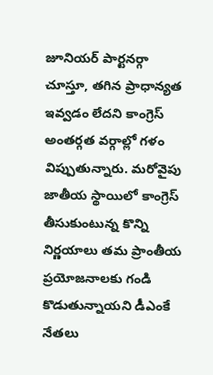జూనియర్ పార్టనర్గా చూస్తూ, తగిన ప్రాధాన్యత ఇవ్వడం లేదని కాంగ్రెస్ అంతర్గత వర్గాల్లో గళం విప్పుతున్నారు. మరోవైపు జాతీయ స్థాయిలో కాంగ్రెస్ తీసుకుంటున్న కొన్ని నిర్ణయాలు తమ ప్రాంతీయ ప్రయోజనాలకు గండి కొడుతున్నాయని డీఎంకే నేతలు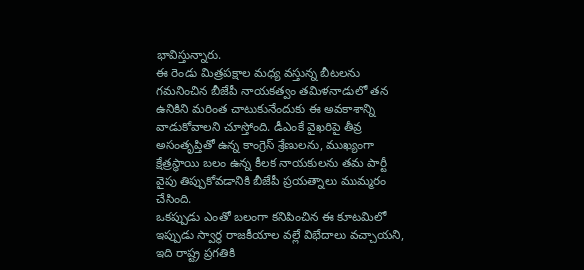భావిస్తున్నారు.
ఈ రెండు మిత్రపక్షాల మధ్య వస్తున్న బీటలను గమనించిన బీజేపీ నాయకత్వం తమిళనాడులో తన ఉనికిని మరింత చాటుకునేందుకు ఈ అవకాశాన్ని వాడుకోవాలని చూస్తోంది. డీఎంకే వైఖరిపై తీవ్ర అసంతృప్తితో ఉన్న కాంగ్రెస్ శ్రేణులను, ముఖ్యంగా క్షేత్రస్థాయి బలం ఉన్న కీలక నాయకులను తమ పార్టీ వైపు తిప్పుకోవడానికి బీజేపీ ప్రయత్నాలు ముమ్మరం చేసింది.
ఒకప్పుడు ఎంతో బలంగా కనిపించిన ఈ కూటమిలో ఇప్పుడు స్వార్థ రాజకీయాల వల్లే విభేదాలు వచ్చాయని, ఇది రాష్ట్ర ప్రగతికి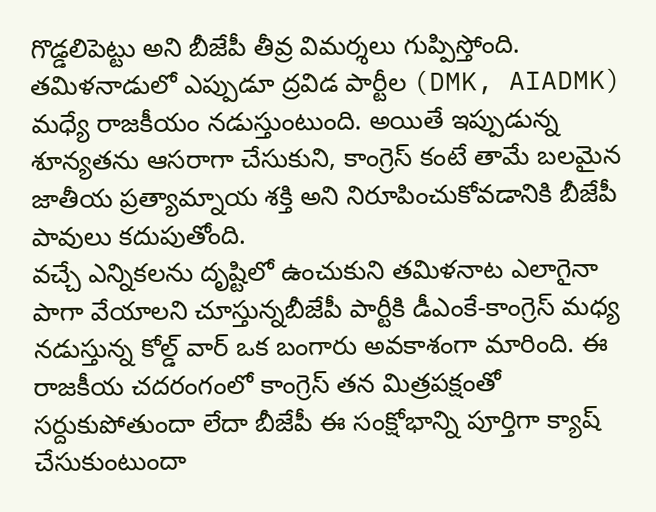గొడ్డలిపెట్టు అని బీజేపీ తీవ్ర విమర్శలు గుప్పిస్తోంది. తమిళనాడులో ఎప్పుడూ ద్రవిడ పార్టీల (DMK, AIADMK) మధ్యే రాజకీయం నడుస్తుంటుంది. అయితే ఇప్పుడున్న శూన్యతను ఆసరాగా చేసుకుని, కాంగ్రెస్ కంటే తామే బలమైన జాతీయ ప్రత్యామ్నాయ శక్తి అని నిరూపించుకోవడానికి బీజేపీ పావులు కదుపుతోంది.
వచ్చే ఎన్నికలను దృష్టిలో ఉంచుకుని తమిళనాట ఎలాగైనా పాగా వేయాలని చూస్తున్నబీజేపీ పార్టీకి డీఎంకే-కాంగ్రెస్ మధ్య నడుస్తున్న కోల్డ్ వార్ ఒక బంగారు అవకాశంగా మారింది. ఈ రాజకీయ చదరంగంలో కాంగ్రెస్ తన మిత్రపక్షంతో సర్దుకుపోతుందా లేదా బీజేపీ ఈ సంక్షోభాన్ని పూర్తిగా క్యాష్ చేసుకుంటుందా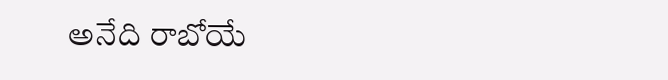అనేది రాబోయే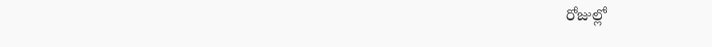రోజుల్లో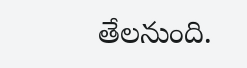తేలనుంది.